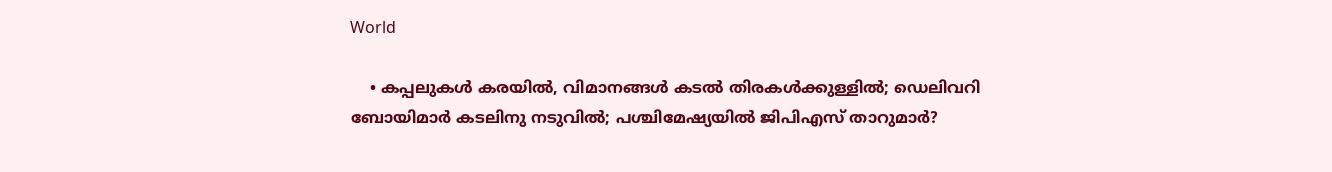World

    • കപ്പലുകള്‍ കരയില്‍, വിമാനങ്ങള്‍ കടല്‍ തിരകള്‍ക്കുള്ളില്‍; ഡെലിവറി ബോയിമാര്‍ കടലിനു നടുവില്‍; പശ്ചിമേഷ്യയില്‍ ജിപിഎസ് താറുമാര്‍?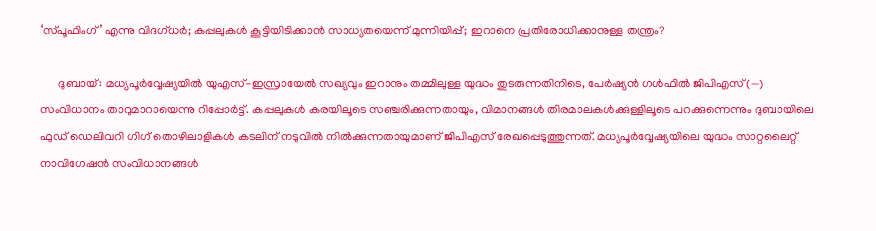‘സ്പൂഫിംഗ്’ എന്നു വിദഗ്ധര്‍; കപ്പലുകള്‍ കൂട്ടിയിടിക്കാന്‍ സാധ്യതയെന്ന് മുന്നിയിപ്പ്; ഇറാനെ പ്രതിരോധിക്കാനുള്ള തന്ത്രം?

      ദുബായ്: മധ്യപൂര്‍വ്വേഷ്യയില്‍ യുഎസ്-ഇസ്രായേല്‍ സഖ്യവും ഇറാനും തമ്മിലുള്ള യുദ്ധം തുടരുന്നതിനിടെ, പേര്‍ഷ്യന്‍ ഗള്‍ഫില്‍ ജിപിഎസ് (—) സംവിധാനം താറുമാറായെന്നു റിപ്പോര്‍ട്ട്. കപ്പലുകള്‍ കരയിലൂടെ സഞ്ചരിക്കുന്നതായും, വിമാനങ്ങള്‍ തിരമാലകള്‍ക്കുള്ളിലൂടെ പറക്കുന്നെന്നും ദുബായിലെ ഫുഡ് ഡെലിവറി ഗിഗ് തൊഴിലാളികള്‍ കടലിന് നടുവില്‍ നില്‍ക്കുന്നതായുമാണ് ജിപിഎസ് രേഖപ്പെടുത്തുന്നത്. മധ്യപൂര്‍വ്വേഷ്യയിലെ യുദ്ധം സാറ്റലൈറ്റ് നാവിഗേഷന്‍ സംവിധാനങ്ങള്‍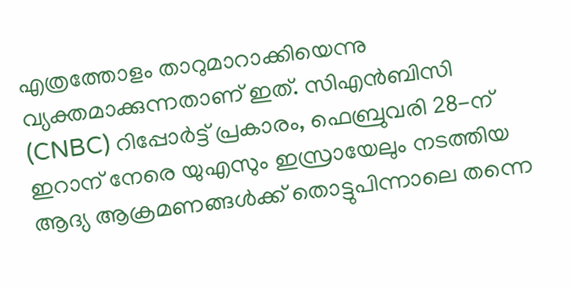എത്രത്തോളം താറുമാറാക്കിയെന്നു വ്യക്തമാക്കുന്നതാണ് ഇത്. സിഎന്‍ബിസി (CNBC) റിപ്പോര്‍ട്ട് പ്രകാരം, ഫെബ്രുവരി 28-ന് ഇറാന് നേരെ യുഎസും ഇസ്രായേലും നടത്തിയ ആദ്യ ആക്രമണങ്ങള്‍ക്ക് തൊട്ടുപിന്നാലെ തന്നെ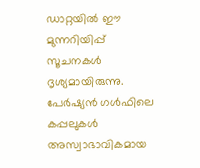ഡാറ്റയില്‍ ഈ മുന്നറിയിപ്പ് സൂചനകള്‍ ദൃശ്യമായിരുന്നു. പേര്‍ഷ്യന്‍ ഗള്‍ഫിലെ കപ്പലുകള്‍ അസ്വാഭാവികമായ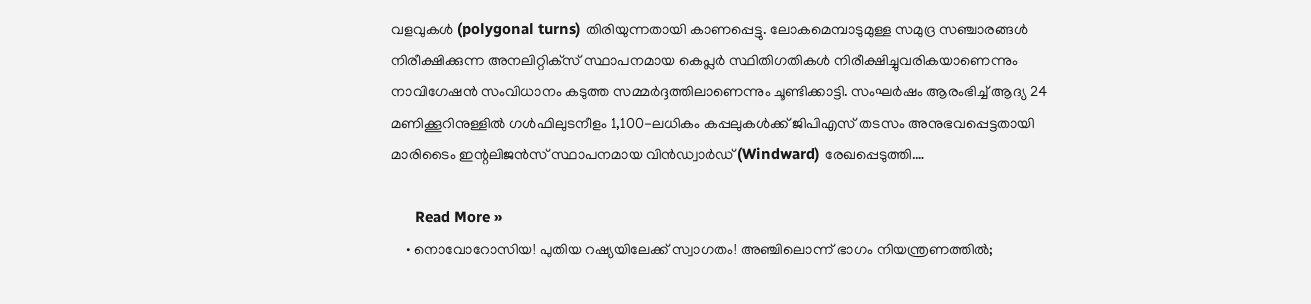വളവുകള്‍ (polygonal turns) തിരിയുന്നതായി കാണപ്പെട്ടു. ലോകമെമ്പാടുമുള്ള സമുദ്ര സഞ്ചാരങ്ങള്‍ നിരീക്ഷിക്കുന്ന അനലിറ്റിക്‌സ് സ്ഥാപനമായ കെപ്ലര്‍ സ്ഥിതിഗതികള്‍ നിരീക്ഷിച്ചുവരികയാണെന്നും നാവിഗേഷന്‍ സംവിധാനം കടുത്ത സമ്മര്‍ദ്ദത്തിലാണെന്നും ചൂണ്ടിക്കാട്ടി. സംഘര്‍ഷം ആരംഭിച്ച് ആദ്യ 24 മണിക്കൂറിനുള്ളില്‍ ഗള്‍ഫിലുടനീളം 1,100-ലധികം കപ്പലുകള്‍ക്ക് ജിപിഎസ് തടസം അനുഭവപ്പെട്ടതായി മാരിടൈം ഇന്റലിജന്‍സ് സ്ഥാപനമായ വിന്‍ഡ്വാര്‍ഡ് (Windward) രേഖപ്പെടുത്തി.…

      Read More »
    • നൊവോറോസിയ! പുതിയ റഷ്യയിലേക്ക് സ്വാഗതം! അഞ്ചിലൊന്ന് ഭാഗം നിയന്ത്രണത്തില്‍;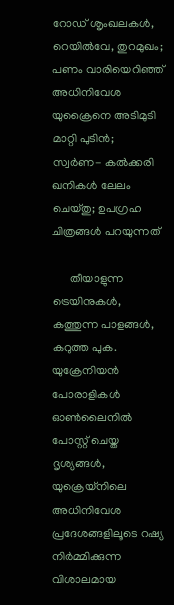റോഡ് ശൃംഖലകള്‍, റെയില്‍വേ, തുറമുഖം; പണം വാരിയെറിഞ്ഞ് അധിനിവേശ യുക്രൈനെ അടിമുടി മാറ്റി പുടിന്‍; സ്വര്‍ണ- കല്‍ക്കരി ഖനികള്‍ ലേലം ചെയ്തു; ഉപഗ്രഹ ചിത്രങ്ങള്‍ പറയുന്നത്

      തീയാളുന്ന ട്രെയിനുകള്‍, കത്തുന്ന പാളങ്ങള്‍, കറുത്ത പുക. യുക്രേനിയന്‍ പോരാളികള്‍ ഓണ്‍ലൈനില്‍ പോസ്റ്റ് ചെയ്ത ദൃശ്യങ്ങള്‍, യുക്രെയ്‌നിലെ അധിനിവേശ പ്രദേശങ്ങളിലൂടെ റഷ്യ നിര്‍മ്മിക്കുന്ന വിശാലമായ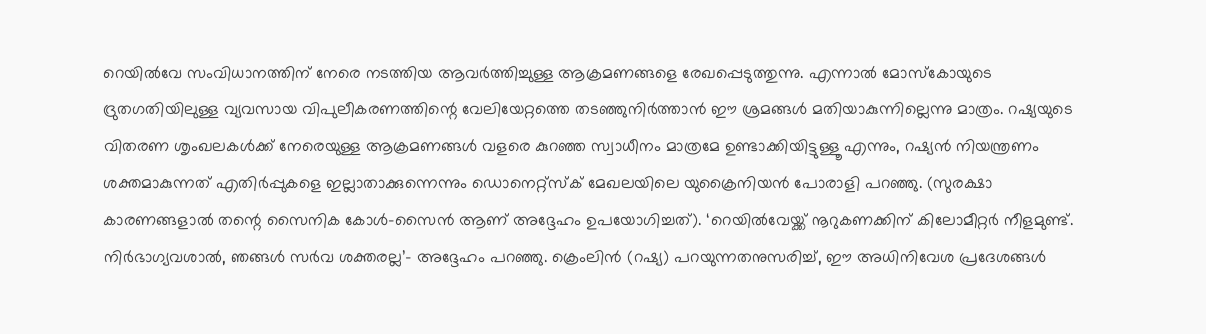റെയില്‍വേ സംവിധാനത്തിന് നേരെ നടത്തിയ ആവര്‍ത്തിച്ചുള്ള ആക്രമണങ്ങളെ രേഖപ്പെടുത്തുന്നു. എന്നാല്‍ മോസ്‌കോയുടെ ദ്രുതഗതിയിലുള്ള വ്യവസായ വിപുലീകരണത്തിന്റെ വേലിയേറ്റത്തെ തടഞ്ഞുനിര്‍ത്താന്‍ ഈ ശ്രമങ്ങള്‍ മതിയാകുന്നില്ലെന്നു മാത്രം. റഷ്യയുടെ വിതരണ ശൃംഖലകള്‍ക്ക് നേരെയുള്ള ആക്രമണങ്ങള്‍ വളരെ കുറഞ്ഞ സ്വാധീനം മാത്രമേ ഉണ്ടാക്കിയിട്ടുള്ളൂ എന്നും, റഷ്യന്‍ നിയന്ത്രണം ശക്തമാകുന്നത് എതിര്‍പ്പുകളെ ഇല്ലാതാക്കുന്നെന്നും ഡൊനെറ്റ്സ്‌ക് മേഖലയിലെ യുക്രൈനിയന്‍ പോരാളി പറഞ്ഞു. (സുരക്ഷാ കാരണങ്ങളാല്‍ തന്റെ സൈനിക കോള്‍-സൈന്‍ ആണ് അദ്ദേഹം ഉപയോഗിച്ചത്). ‘റെയില്‍വേയ്ക്ക് നൂറുകണക്കിന് കിലോമീറ്റര്‍ നീളമുണ്ട്. നിര്‍ഭാഗ്യവശാല്‍, ഞങ്ങള്‍ സര്‍വ ശക്തരല്ല’- അദ്ദേഹം പറഞ്ഞു. ക്രെംലിന്‍ (റഷ്യ) പറയുന്നതനുസരിച്ച്, ഈ അധിനിവേശ പ്രദേശങ്ങള്‍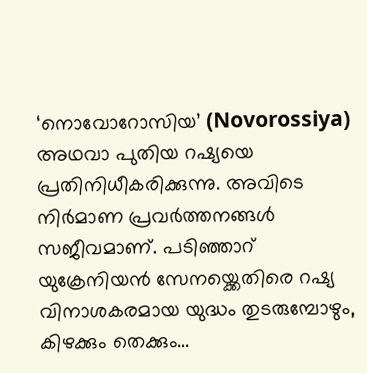‘നൊവോറോസിയ’ (Novorossiya) അഥവാ പുതിയ റഷ്യയെ പ്രതിനിധീകരിക്കുന്നു. അവിടെ നിര്‍മാണ പ്രവര്‍ത്തനങ്ങള്‍ സജീവമാണ്. പടിഞ്ഞാറ് യുക്രേനിയന്‍ സേനയ്ക്കെതിരെ റഷ്യ വിനാശകരമായ യുദ്ധം തുടരുമ്പോഴും, കിഴക്കും തെക്കും…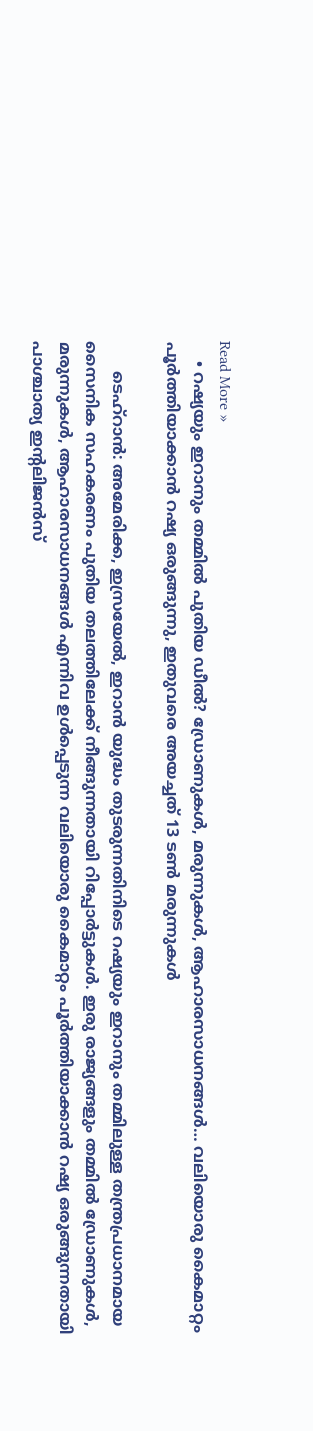Read More »
    • റഷ്യയും ഇറാനും തമ്മിൽ പുതിയ ഡീൽ? ഡ്രോണുകൾ, മരുന്നുകൾ, ആഹാരസാധനങ്ങൾ… വലിയൊരു കൈമാറ്റം പൂർത്തിയാക്കാൻ റഷ്യ ഒരുങ്ങുന്നു, ഇതുവരെ അയച്ചത് 13 ടൺ മരുന്നുകൾ

      ടെഹ്റാൻ: അമേരിക്ക, ഇസ്രയേൽ, ഇറാൻ യുദ്ധം തുടരുന്നതിനിടെ റഷ്യയും ഇറാനും തമ്മിലുള്ള തന്ത്രപ്രധാനമായ സൈനിക സഹകരണം പുതിയ തലത്തിലേക്ക് നീങ്ങുന്നതായി റിപ്പോർട്ടുകൾ. ഇരു രാജ്യങ്ങളും തമ്മിൽ ഡ്രോണുകൾ, മരുന്നുകൾ, ആഹാരസാധനങ്ങൾ എന്നിവ ഉൾപ്പെടുന്ന വലിയൊരു കൈമാറ്റം പൂർത്തിയാക്കാൻ റഷ്യ ഒരുങ്ങുന്നതായി പാശ്ചാത്യ ഇന്റലിജൻസ്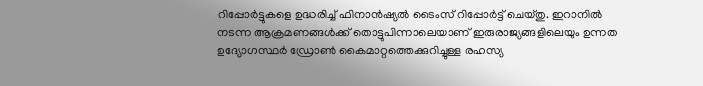റിപ്പോർട്ടുകളെ ഉദ്ധരിച്ച് ഫിനാൻഷ്യൽ ടൈംസ് റിപ്പോർട്ട് ചെയ്തു. ഇറാനിൽ നടന്ന ആക്രമണങ്ങൾക്ക് തൊട്ടുപിന്നാലെയാണ് ഇരുരാജ്യങ്ങളിലെയും ഉന്നത ഉദ്യോഗസ്ഥർ ഡ്രോൺ കൈമാറ്റത്തെക്കുറിച്ചുള്ള രഹസ്യ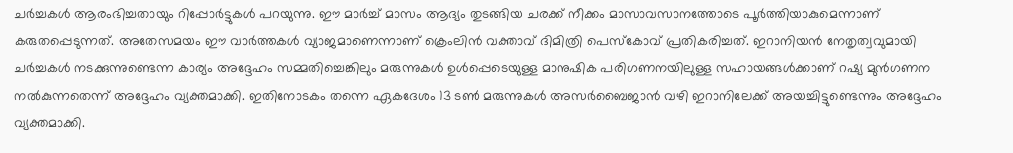ചർച്ചകൾ ആരംഭിച്ചതായും റിപ്പോർട്ടുകൾ പറയുന്നു. ഈ മാർച്ച് മാസം ആദ്യം തുടങ്ങിയ ചരക്ക് നീക്കം മാസാവസാനത്തോടെ പൂർത്തിയാകുമെന്നാണ് കരുതപ്പെടുന്നത്. അതേസമയം ഈ വാർത്തകൾ വ്യാജമാണെന്നാണ് ക്രെംലിൻ വക്താവ് ദിമിത്രി പെസ്കോവ് പ്രതികരിച്ചത്. ഇറാനിയൻ നേതൃത്വവുമായി ചർച്ചകൾ നടക്കുന്നുണ്ടെന്ന കാര്യം അദ്ദേഹം സമ്മതിച്ചെങ്കിലും മരുന്നുകൾ ഉൾപ്പെടെയുള്ള മാനുഷിക പരിഗണനയിലുള്ള സഹായങ്ങൾക്കാണ് റഷ്യ മുൻഗണന നൽകുന്നതെന്ന് അദ്ദേഹം വ്യക്തമാക്കി. ഇതിനോടകം തന്നെ ഏകദേശം 13 ടൺ മരുന്നുകൾ അസർബൈജാൻ വഴി ഇറാനിലേക്ക് അയച്ചിട്ടുണ്ടെന്നും അദ്ദേഹം വ്യക്തമാക്കി.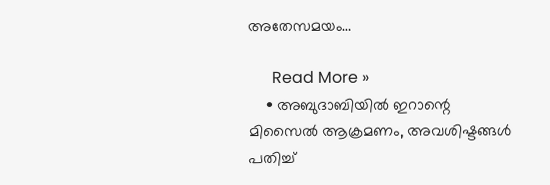അതേസമയം…

      Read More »
    • അബുദാബിയിൽ ഇറാന്റെ മിസൈൽ ആക്രമണം, അവശിഷ്ടങ്ങൾ പതിച്ച്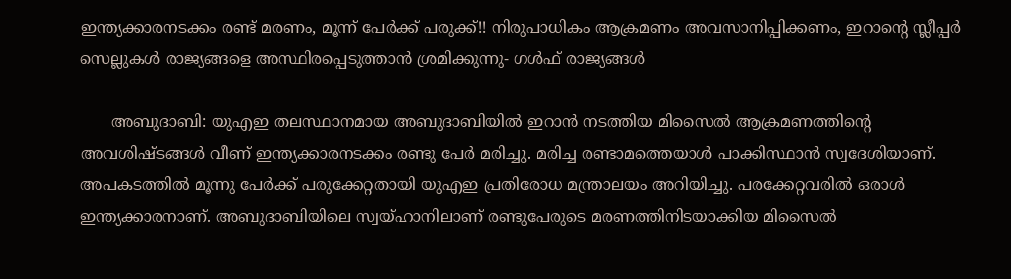ഇന്ത്യക്കാരനടക്കം രണ്ട് മരണം, മൂന്ന് പേർക്ക് പരുക്ക്!! നിരുപാധികം ആക്രമണം അവസാനിപ്പിക്കണം, ഇറാന്റെ സ്ലീപ്പർ സെല്ലുകൾ രാജ്യങ്ങളെ അസ്ഥിരപ്പെടുത്താൻ ശ്രമിക്കുന്നു- ഗൾഫ് രാജ്യങ്ങൾ

      അബുദാബി: യുഎഇ തലസ്ഥാനമായ അബുദാബിയിൽ ഇറാൻ നടത്തിയ മിസൈൽ ആക്രമണത്തിന്റെ അവശിഷ്ടങ്ങൾ വീണ് ഇന്ത്യക്കാരനടക്കം രണ്ടു പേർ മരിച്ചു. മരിച്ച രണ്ടാമത്തെയാൾ പാക്കിസ്ഥാൻ സ്വദേശിയാണ്. അപകടത്തിൽ മൂന്നു പേർക്ക് പരുക്കേറ്റതായി യുഎഇ പ്രതിരോധ മന്ത്രാലയം അറിയിച്ചു. പരക്കേറ്റവരിൽ ഒരാൾ ഇന്ത്യക്കാരനാണ്. അബുദാബിയിലെ സ്വയ്ഹാനിലാണ് രണ്ടുപേരുടെ മരണത്തിനിടയാക്കിയ മിസൈൽ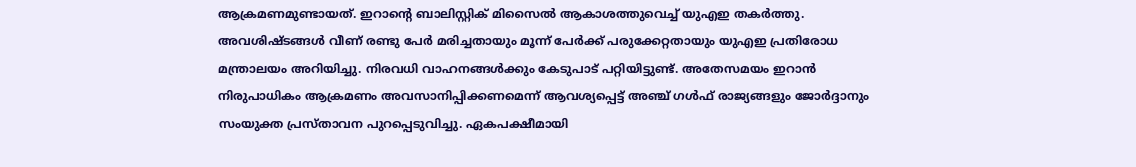ആക്രമണമുണ്ടായത്. ഇറാന്റെ ബാലിസ്റ്റിക് മിസൈൽ ആകാശത്തുവെച്ച് യുഎഇ തകർത്തു. അവശിഷ്ടങ്ങൾ വീണ് രണ്ടു പേർ മരിച്ചതായും മൂന്ന് പേർക്ക് പരുക്കേറ്റതായും യുഎഇ പ്രതിരോധ മന്ത്രാലയം അറിയിച്ചു. നിരവധി വാഹനങ്ങൾക്കും കേടുപാട് പറ്റിയിട്ടുണ്ട്. അതേസമയം ഇറാൻ നിരുപാധികം ആക്രമണം അവസാനിപ്പിക്കണമെന്ന് ആവശ്യപ്പെട്ട് അഞ്ച് ഗൾഫ് രാജ്യങ്ങളും ജോർദ്ദാനും സംയുക്ത പ്രസ്താവന പുറപ്പെടുവിച്ചു. ഏകപക്ഷീമായി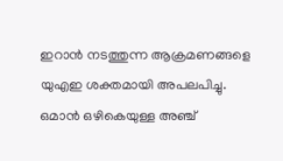ഇറാൻ നടത്തുന്ന ആക്രമണങ്ങളെ യുഎഇ ശക്തമായി അപലപിച്ചു. ഒമാൻ ഒഴികെയുള്ള അഞ്ച്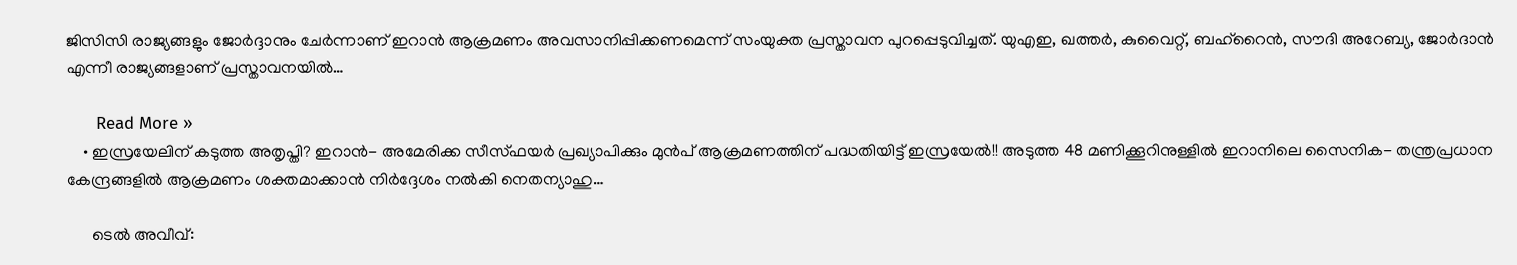ജിസിസി രാജ്യങ്ങളും ജോർദ്ദാനും ചേർന്നാണ് ഇറാൻ ആക്രമണം അവസാനിപ്പിക്കണമെന്ന് സംയുക്ത പ്രസ്താവന പുറപ്പെടുവിച്ചത്. യുഎഇ, ഖത്തർ, കുവൈറ്റ്, ബഹ്‌റൈൻ, സൗദി അറേബ്യ, ജോർദാൻ എന്നീ രാജ്യങ്ങളാണ് പ്രസ്താവനയിൽ…

      Read More »
    • ഇസ്രയേലിന് കടുത്ത അതൃപ്തി? ഇറാൻ- അമേരിക്ക സീസ്ഫയർ പ്രഖ്യാപിക്കും മുൻപ് ആക്രമണത്തിന് പദ്ധതിയിട്ട് ഇസ്രയേൽ!! അടുത്ത 48 മണിക്കൂറിനുള്ളിൽ ഇറാനിലെ സൈനിക- തന്ത്രപ്രധാന കേന്ദ്രങ്ങളിൽ ആക്രമണം ശക്തമാക്കാൻ നിർദ്ദേശം നൽകി നെതന്യാഹു…

      ടെൽ അവീവ്: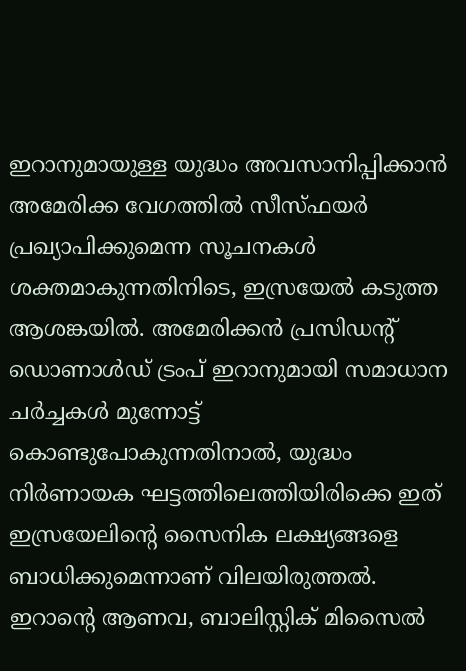ഇറാനുമായുള്ള യുദ്ധം അവസാനിപ്പിക്കാൻ അമേരിക്ക വേഗത്തിൽ സീസ്ഫയർ പ്രഖ്യാപിക്കുമെന്ന സൂചനകൾ ശക്തമാകുന്നതിനിടെ, ഇസ്രയേൽ കടുത്ത ആശങ്കയിൽ. അമേരിക്കൻ പ്രസിഡന്റ് ഡൊണാൾഡ് ട്രംപ് ഇറാനുമായി സമാധാന ചർച്ചകൾ മുന്നോട്ട് കൊണ്ടുപോകുന്നതിനാൽ, യുദ്ധം നിർണായക ഘട്ടത്തിലെത്തിയിരിക്കെ ഇത് ഇസ്രയേലിന്റെ സൈനിക ലക്ഷ്യങ്ങളെ ബാധിക്കുമെന്നാണ് വിലയിരുത്തൽ. ഇറാന്റെ ആണവ, ബാലിസ്റ്റിക് മിസൈൽ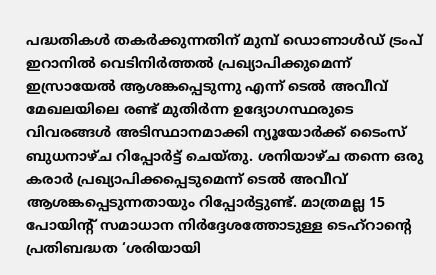പദ്ധതികൾ തകർക്കുന്നതിന് മുമ്പ് ഡൊണാൾഡ് ട്രംപ് ഇറാനിൽ വെടിനിർത്തൽ പ്രഖ്യാപിക്കുമെന്ന് ഇസ്രായേൽ ആശങ്കപ്പെടുന്നു എന്ന് ടെൽ അവീവ് മേഖലയിലെ രണ്ട് മുതിർന്ന ഉദ്യോഗസ്ഥരുടെ വിവരങ്ങൾ അടിസ്ഥാനമാക്കി ന്യൂയോർക്ക് ടൈംസ് ബുധനാഴ്ച റിപ്പോർട്ട് ചെയ്തു. ശനിയാഴ്ച തന്നെ ഒരു കരാർ പ്രഖ്യാപിക്കപ്പെടുമെന്ന് ടെൽ അവീവ് ആശങ്കപ്പെടുന്നതായും റിപ്പോർട്ടുണ്ട്. മാത്രമല്ല 15 പോയിന്റ് സമാധാന നിർദ്ദേശത്തോടുള്ള ടെഹ്‌റാന്റെ പ്രതിബദ്ധത ‘ശരിയായി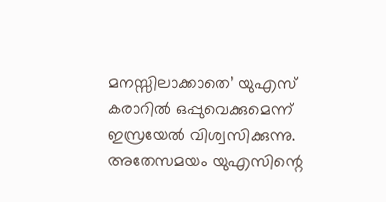മനസ്സിലാക്കാതെ’ യുഎസ് കരാറിൽ ഒപ്പുവെക്കുമെന്ന് ഇസ്രയേൽ വിശ്വസിക്കുന്നു. അതേസമയം യുഎസിന്റെ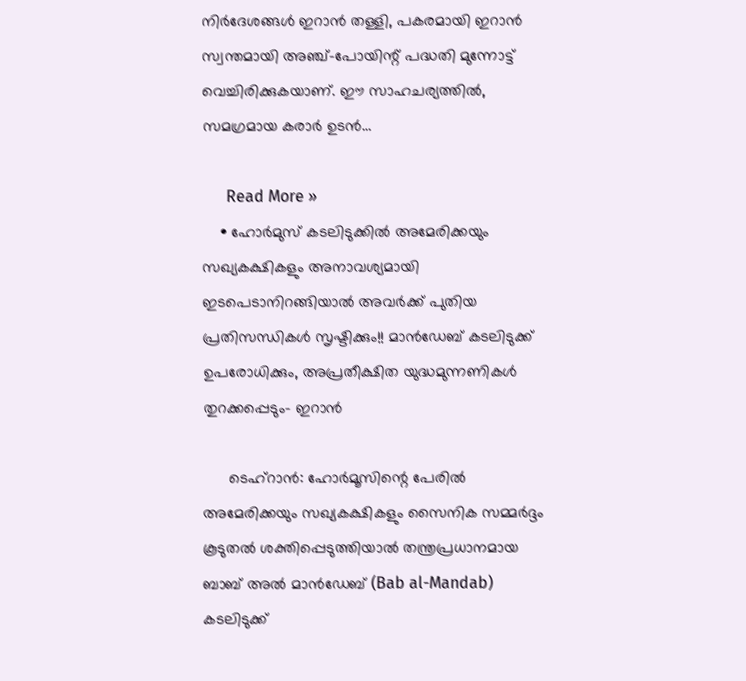നിർദേശങ്ങൾ ഇറാൻ തള്ളി, പകരമായി ഇറാൻ സ്വന്തമായി അഞ്ച്-പോയിന്റ് പദ്ധതി മുന്നോട്ട് വെച്ചിരിക്കുകയാണ്. ഈ സാഹചര്യത്തിൽ, സമഗ്രമായ കരാർ ഉടൻ…

      Read More »
    • ഹോർമുസ് കടലിടുക്കിൽ അമേരിക്കയും സഖ്യകക്ഷികളും അനാവശ്യമായി ഇടപെടാനിറങ്ങിയാൽ അവർക്ക് പുതിയ പ്രതിസന്ധികൾ സൃഷ്ടിക്കും!! മാൻഡേബ് കടലിടുക്ക് ഉപരോധിക്കും, അപ്രതീക്ഷിത യുദ്ധമുന്നണികൾ തുറക്കപ്പെടും- ഇറാൻ

      ടെഹ്‌റാൻ: ഹോർമൂസിന്റെ പേരിൽ അമേരിക്കയും സഖ്യകക്ഷികളും സൈനിക സമ്മർദ്ദം കൂടുതൽ ശക്തിപ്പെടുത്തിയാൽ തന്ത്രപ്രധാനമായ ബാബ് അൽ മാൻഡേബ് (Bab al-Mandab) കടലിടുക്ക്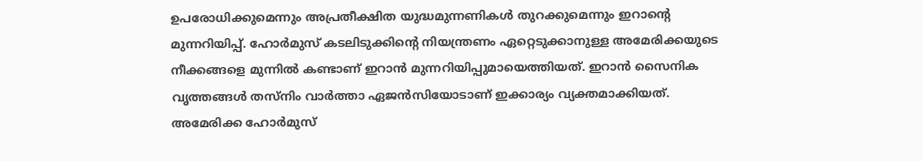ഉപരോധിക്കുമെന്നും അപ്രതീക്ഷിത യുദ്ധമുന്നണികൾ തുറക്കുമെന്നും ഇറാന്റെ മുന്നറിയിപ്പ്. ഹോർമുസ് കടലിടുക്കിന്റെ നിയന്ത്രണം ഏറ്റെടുക്കാനുള്ള അമേരിക്കയുടെ നീക്കങ്ങളെ മുന്നിൽ കണ്ടാണ് ഇറാൻ മുന്നറിയിപ്പുമായെത്തിയത്. ഇറാൻ സൈനിക വൃത്തങ്ങൾ തസ്‌നിം വാർത്താ ഏജൻസിയോടാണ് ഇക്കാര്യം വ്യക്തമാക്കിയത്. അമേരിക്ക ഹോർമുസ്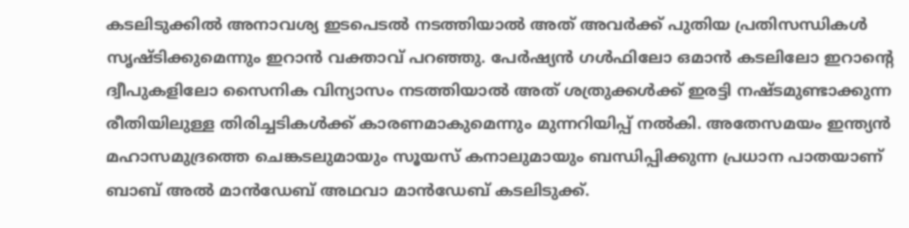കടലിടുക്കിൽ അനാവശ്യ ഇടപെടൽ നടത്തിയാൽ അത് അവർക്ക് പുതിയ പ്രതിസന്ധികൾ സൃഷ്ടിക്കുമെന്നും ഇറാൻ വക്താവ് പറഞ്ഞു. പേർഷ്യൻ ഗൾഫിലോ ഒമാൻ കടലിലോ ഇറാന്റെ ദ്വീപുകളിലോ സൈനിക വിന്യാസം നടത്തിയാൽ അത് ശത്രുക്കൾക്ക് ഇരട്ടി നഷ്ടമുണ്ടാക്കുന്ന രീതിയിലുള്ള തിരിച്ചടികൾക്ക് കാരണമാകുമെന്നും മുന്നറിയിപ്പ് നൽകി. അതേസമയം ഇന്ത്യൻ മഹാസമുദ്രത്തെ ചെങ്കടലുമായും സൂയസ് കനാലുമായും ബന്ധിപ്പിക്കുന്ന പ്രധാന പാതയാണ് ബാബ് അൽ മാൻഡേബ് അഥവാ മാൻഡേബ് കടലിടുക്ക്.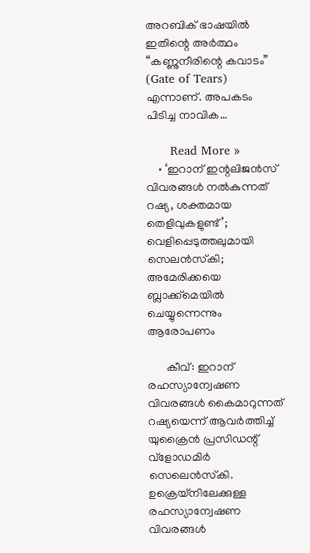അറബിക് ഭാഷയിൽ ഇതിന്റെ അർത്ഥം “കണ്ണുനീരിന്റെ കവാടം” (Gate of Tears) എന്നാണ്. അപകടം പിടിച്ച നാവിക…

      Read More »
    • ‘ഇറാന് ഇന്റലിജന്‍സ് വിവരങ്ങള്‍ നല്‍കുന്നത് റഷ്യ, ശക്തമായ തെളിവുകളുണ്ട്’; വെളിപ്പെടുത്തലുമായി സെലന്‍സ്‌കി; അമേരിക്കയെ ബ്ലാക്ക്‌മെയില്‍ ചെയ്യുന്നെന്നും ആരോപണം

      കീവ്: ഇറാന് രഹസ്യാന്വേഷണ വിവരങ്ങള്‍ കൈമാറുന്നത് റഷ്യയെന്ന് ആവര്‍ത്തിച്ച് യുക്രൈന്‍ പ്രസിഡന്റ് വ്‌ളോഡമിര്‍ സെലെന്‍സ്‌കി. ഉക്രെയ്നിലേക്കുള്ള രഹസ്യാന്വേഷണ വിവരങ്ങള്‍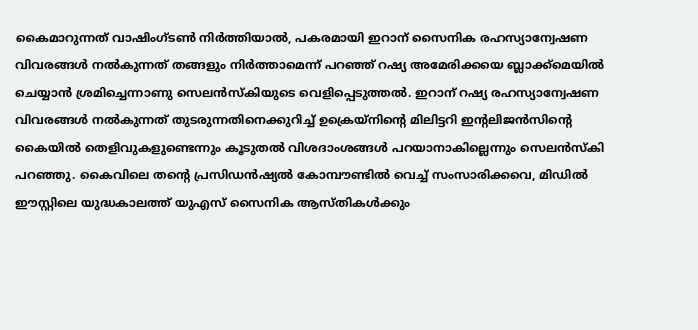കൈമാറുന്നത് വാഷിംഗ്ടണ്‍ നിര്‍ത്തിയാല്‍, പകരമായി ഇറാന് സൈനിക രഹസ്യാന്വേഷണ വിവരങ്ങള്‍ നല്‍കുന്നത് തങ്ങളും നിര്‍ത്താമെന്ന് പറഞ്ഞ് റഷ്യ അമേരിക്കയെ ബ്ലാക്ക്മെയില്‍ ചെയ്യാന്‍ ശ്രമിച്ചെന്നാണു സെലന്‍സ്‌കിയുടെ വെളിപ്പെടുത്തല്‍. ഇറാന് റഷ്യ രഹസ്യാന്വേഷണ വിവരങ്ങള്‍ നല്‍കുന്നത് തുടരുന്നതിനെക്കുറിച്ച് ഉക്രെയ്നിന്റെ മിലിട്ടറി ഇന്റലിജന്‍സിന്റെ കൈയില്‍ തെളിവുകളുണ്ടെന്നും കൂടുതല്‍ വിശദാംശങ്ങള്‍ പറയാനാകില്ലെന്നും സെലന്‍സ്‌കി പറഞ്ഞു. കൈവിലെ തന്റെ പ്രസിഡന്‍ഷ്യല്‍ കോമ്പൗണ്ടില്‍ വെച്ച് സംസാരിക്കവെ, മിഡില്‍ ഈസ്റ്റിലെ യുദ്ധകാലത്ത് യുഎസ് സൈനിക ആസ്തികള്‍ക്കും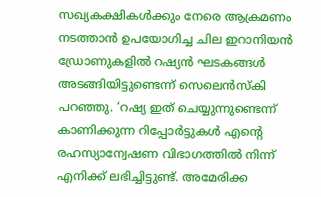സഖ്യകക്ഷികള്‍ക്കും നേരെ ആക്രമണം നടത്താന്‍ ഉപയോഗിച്ച ചില ഇറാനിയന്‍ ഡ്രോണുകളില്‍ റഷ്യന്‍ ഘടകങ്ങള്‍ അടങ്ങിയിട്ടുണ്ടെന്ന് സെലെന്‍സ്‌കി പറഞ്ഞു. ‘റഷ്യ ഇത് ചെയ്യുന്നുണ്ടെന്ന് കാണിക്കുന്ന റിപ്പോര്‍ട്ടുകള്‍ എന്റെ രഹസ്യാന്വേഷണ വിഭാഗത്തില്‍ നിന്ന് എനിക്ക് ലഭിച്ചിട്ടുണ്ട്. അമേരിക്ക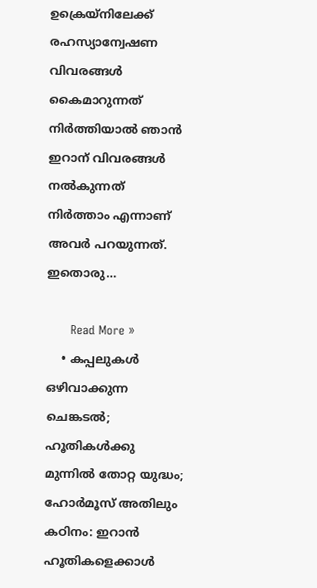ഉക്രെയ്നിലേക്ക് രഹസ്യാന്വേഷണ വിവരങ്ങള്‍ കൈമാറുന്നത് നിര്‍ത്തിയാല്‍ ഞാന്‍ ഇറാന് വിവരങ്ങള്‍ നല്‍കുന്നത് നിര്‍ത്താം എന്നാണ് അവര്‍ പറയുന്നത്. ഇതൊരു…

      Read More »
    • കപ്പലുകള്‍ ഒഴിവാക്കുന്ന ചെങ്കടല്‍; ഹൂതികള്‍ക്കു മുന്നില്‍ തോറ്റ യുദ്ധം; ഹോര്‍മൂസ് അതിലും കഠിനം: ഇറാന്‍ ഹൂതികളെക്കാള്‍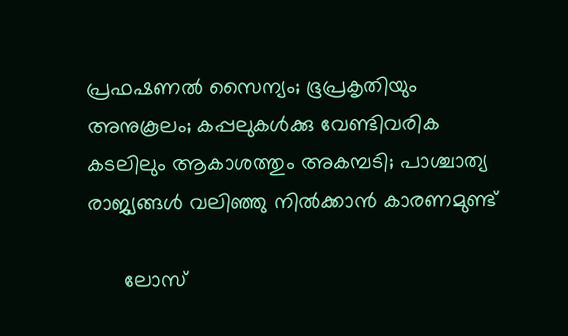പ്രഫഷണല്‍ സൈന്യം; ഭൂപ്രകൃതിയും അനുകൂലം; കപ്പലുകള്‍ക്കു വേണ്ടിവരിക കടലിലും ആകാശത്തും അകമ്പടി; പാശ്ചാത്യ രാജ്യങ്ങള്‍ വലിഞ്ഞു നില്‍ക്കാന്‍ കാരണമുണ്ട്

      ലോസ്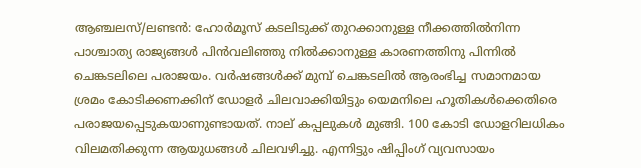ആഞ്ചലസ്/ലണ്ടന്‍: ഹോര്‍മൂസ് കടലിടുക്ക് തുറക്കാനുള്ള നീക്കത്തില്‍നിന്ന പാശ്ചാത്യ രാജ്യങ്ങള്‍ പിന്‍വലിഞ്ഞു നില്‍ക്കാനുള്ള കാരണത്തിനു പിന്നില്‍ ചെങ്കടലിലെ പരാജയം. വര്‍ഷങ്ങള്‍ക്ക് മുമ്പ് ചെങ്കടലില്‍ ആരംഭിച്ച സമാനമായ ശ്രമം കോടിക്കണക്കിന് ഡോളര്‍ ചിലവാക്കിയിട്ടും യെമനിലെ ഹൂതികള്‍ക്കെതിരെ പരാജയപ്പെടുകയാണുണ്ടായത്. നാല് കപ്പലുകള്‍ മുങ്ങി. 100 കോടി ഡോളറിലധികം വിലമതിക്കുന്ന ആയുധങ്ങള്‍ ചിലവഴിച്ചു. എന്നിട്ടും ഷിപ്പിംഗ് വ്യവസായം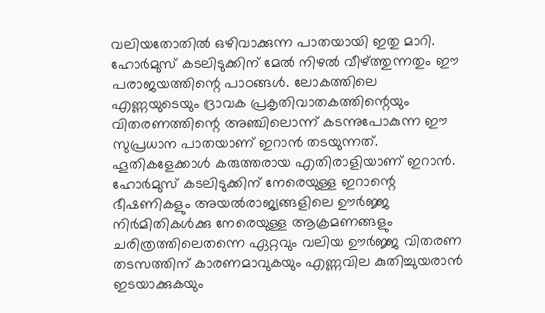വലിയതോതില്‍ ഒഴിവാക്കുന്ന പാതയായി ഇതു മാറി. ഹോര്‍മുസ് കടലിടുക്കിന് മേല്‍ നിഴല്‍ വീഴ്ത്തുന്നതും ഈ പരാജയത്തിന്റെ പാഠങ്ങള്‍. ലോകത്തിലെ എണ്ണയുടെയും ദ്രാവക പ്രകൃതിവാതകത്തിന്റെയും വിതരണത്തിന്റെ അഞ്ചിലൊന്ന് കടന്നുപോകുന്ന ഈ സുപ്രധാന പാതയാണ് ഇറാന്‍ തടയുന്നത്. ഹൂതികളേക്കാള്‍ കരുത്തരായ എതിരാളിയാണ് ഇറാന്‍. ഹോര്‍മുസ് കടലിടുക്കിന് നേരെയുള്ള ഇറാന്റെ ഭീഷണികളും അയല്‍രാജ്യങ്ങളിലെ ഊര്‍ജ്ജ നിര്‍മിതികള്‍ക്കു നേരെയുള്ള ആക്രമണങ്ങളും ചരിത്രത്തിലെതന്നെ ഏറ്റവും വലിയ ഊര്‍ജ്ജ വിതരണ തടസത്തിന് കാരണമാവുകയും എണ്ണവില കുതിച്ചുയരാന്‍ ഇടയാക്കുകയും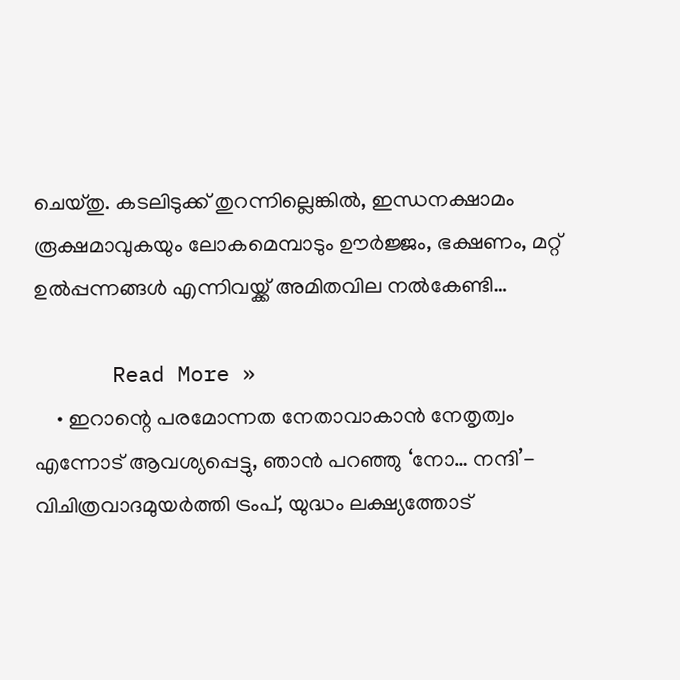ചെയ്തു. കടലിടുക്ക് തുറന്നില്ലെങ്കില്‍, ഇന്ധനക്ഷാമം രൂക്ഷമാവുകയും ലോകമെമ്പാടും ഊര്‍ജ്ജം, ഭക്ഷണം, മറ്റ് ഉല്‍പ്പന്നങ്ങള്‍ എന്നിവയ്ക്ക് അമിതവില നല്‍കേണ്ടി…

      Read More »
    • ഇറാന്റെ പരമോന്നത നേതാവാകാൻ നേതൃത്വം എന്നോട് ആവശ്യപ്പെട്ടു, ഞാൻ പറഞ്ഞു ‘നോ… നന്ദി’- വിചിത്രവാദമുയർത്തി ട്രംപ്, യുദ്ധം ലക്ഷ്യത്തോട്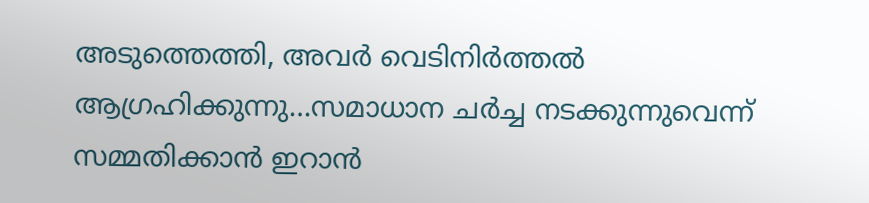അടുത്തെത്തി, അവർ വെടിനിർത്തൽ ആഗ്രഹിക്കുന്നു…സമാധാന ചർച്ച നടക്കുന്നുവെന്ന് സമ്മതിക്കാൻ ഇറാൻ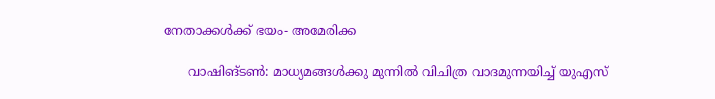നേതാക്കൾക്ക് ഭയം- അമേരിക്ക

      വാഷിങ്ടൺ: മാധ്യമങ്ങൾക്കു മുന്നിൽ വിചിത്ര വാദമുന്നയിച്ച് യുഎസ്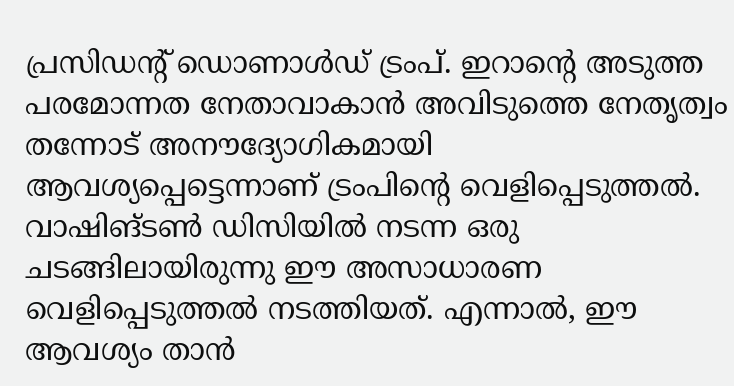പ്രസിഡന്റ് ഡൊണാൾഡ് ട്രംപ്. ഇറാന്റെ അടുത്ത പരമോന്നത നേതാവാകാൻ അവിടുത്തെ നേതൃത്വം തന്നോട് അനൗദ്യോഗികമായി ആവശ്യപ്പെട്ടെന്നാണ് ട്രംപിന്റെ വെളിപ്പെടുത്തൽ. വാഷിങ്ടൺ ഡിസിയിൽ നടന്ന ഒരു ചടങ്ങിലായിരുന്നു ഈ അസാധാരണ വെളിപ്പെടുത്തൽ നടത്തിയത്. എന്നാൽ, ഈ ആവശ്യം താൻ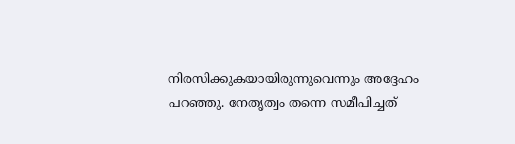നിരസിക്കുകയായിരുന്നുവെന്നും അദ്ദേഹം പറഞ്ഞു. നേതൃത്വം തന്നെ സമീപിച്ചത്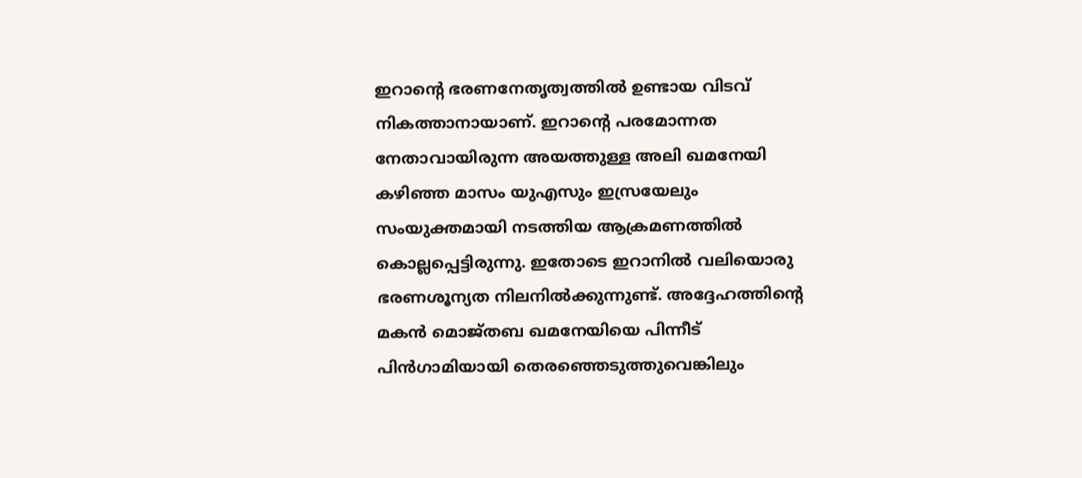ഇറാന്റെ ഭരണനേതൃത്വത്തിൽ ഉണ്ടായ വിടവ് നികത്താനായാണ്. ഇറാന്റെ പരമോന്നത നേതാവായിരുന്ന അയത്തുള്ള അലി ഖമനേയി കഴിഞ്ഞ മാസം യുഎസും ഇസ്രയേലും സംയുക്തമായി നടത്തിയ ആക്രമണത്തിൽ കൊല്ലപ്പെട്ടിരുന്നു. ഇതോടെ ഇറാനിൽ വലിയൊരു ഭരണശൂന്യത നിലനിൽക്കുന്നുണ്ട്. അദ്ദേഹത്തിന്റെ മകൻ മൊജ്തബ ഖമനേയിയെ പിന്നീട് പിൻഗാമിയായി തെരഞ്ഞെടുത്തുവെങ്കിലും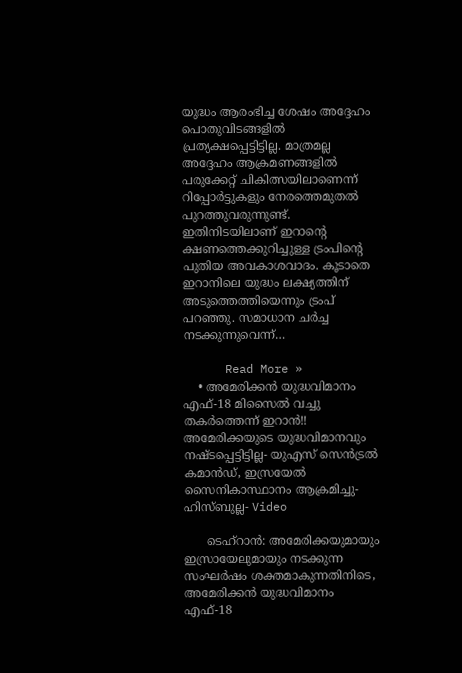യുദ്ധം ആരംഭിച്ച ശേഷം അദ്ദേഹം പൊതുവിടങ്ങളിൽ പ്രത്യക്ഷപ്പെട്ടിട്ടില്ല. മാത്രമല്ല അദ്ദേഹം ആക്രമണങ്ങളിൽ പരുക്കേറ്റ് ചികിത്സയിലാണെന്ന് റിപ്പോർട്ടുകളും നേരത്തെമുതൽ പുറത്തുവരുന്നുണ്ട്. ഇതിനിടയിലാണ് ഇറാന്റെ ക്ഷണത്തെക്കുറിച്ചുള്ള ട്രംപിന്റെ പുതിയ അവകാശവാദം. കൂടാതെ ഇറാനിലെ യുദ്ധം ലക്ഷ്യത്തിന് അടുത്തെത്തിയെന്നും ട്രംപ് പറഞ്ഞു. സമാധാന ചർച്ച നടക്കുന്നുവെന്ന്…

      Read More »
    • അമേരിക്കൻ യുദ്ധവിമാനം എഫ്-18 മിസൈൽ വച്ചു തകർത്തെന്ന് ഇറാൻ!! അമേരിക്കയുടെ യുദ്ധവിമാനവും നഷ്ടപ്പെട്ടിട്ടില്ല- യുഎസ് സെൻട്രൽ കമാൻഡ്, ഇസ്രയേൽ സൈനികാസ്ഥാനം ആക്രമിച്ചു- ഹിസ്ബുല്ല- Video

      ടെഹ്റാൻ: അമേരിക്കയുമായും ഇസ്രായേലുമായും നടക്കുന്ന സംഘർഷം ശക്തമാകുന്നതിനിടെ, അമേരിക്കൻ യുദ്ധവിമാനം എഫ്-18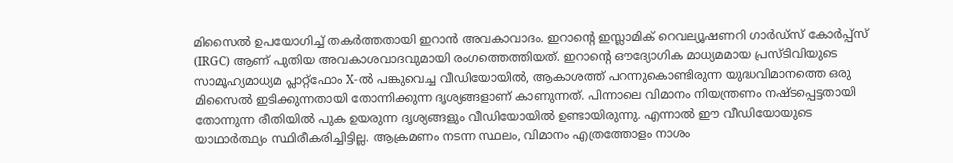മിസൈൽ ഉപയോഗിച്ച് തകർത്തതായി ഇറാൻ അവകാവാദം. ഇറാന്റെ ഇസ്ലാമിക് റെവല്യൂഷണറി ഗാർഡ്സ് കോർപ്പ്സ് (IRGC) ആണ് പുതിയ അവകാശവാദവുമായി രംഗത്തെത്തിയത്. ഇറാന്റെ ഔദ്യോഗിക മാധ്യമമായ പ്രസ്ടിവിയുടെ സാമൂഹ്യമാധ്യമ പ്ലാറ്റ്ഫോം X-ൽ പങ്കുവെച്ച വീഡിയോയിൽ, ആകാശത്ത് പറന്നുകൊണ്ടിരുന്ന യുദ്ധവിമാനത്തെ ഒരു മിസൈൽ ഇടിക്കുന്നതായി തോന്നിക്കുന്ന ദൃശ്യങ്ങളാണ് കാണുന്നത്. പിന്നാലെ വിമാനം നിയന്ത്രണം നഷ്ടപ്പെട്ടതായി തോന്നുന്ന രീതിയിൽ പുക ഉയരുന്ന ദൃശ്യങ്ങളും വീഡിയോയിൽ ഉണ്ടായിരുന്നു. എന്നാൽ ഈ വീഡിയോയുടെ യാഥാർത്ഥ്യം സ്ഥിരീകരിച്ചിട്ടില്ല. ആക്രമണം നടന്ന സ്ഥലം, വിമാനം എത്രത്തോളം നാശം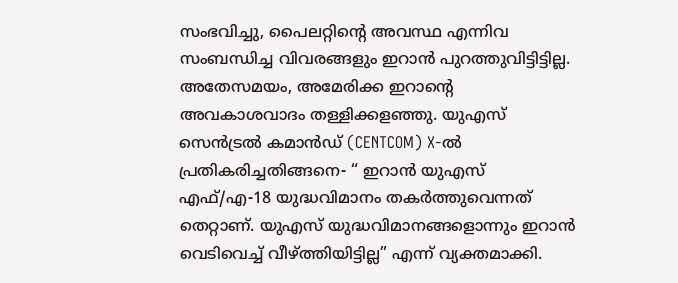സംഭവിച്ചു, പൈലറ്റിന്റെ അവസ്ഥ എന്നിവ സംബന്ധിച്ച വിവരങ്ങളും ഇറാൻ പുറത്തുവിട്ടിട്ടില്ല. അതേസമയം, അമേരിക്ക ഇറാന്റെ അവകാശവാദം തള്ളിക്കളഞ്ഞു. യുഎസ് സെൻട്രൽ കമാൻഡ് (CENTCOM) X-ൽ പ്രതികരിച്ചതിങ്ങനെ- “ ഇറാൻ യുഎസ് എഫ്/എ-18 യുദ്ധവിമാനം തകർത്തുവെന്നത് തെറ്റാണ്. യുഎസ് യുദ്ധവിമാനങ്ങളൊന്നും ഇറാൻ വെടിവെച്ച് വീഴ്ത്തിയിട്ടില്ല” എന്ന് വ്യക്തമാക്കി.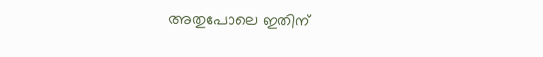അതുപോലെ ഇതിന്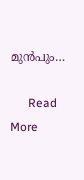മുൻപും…

      Read More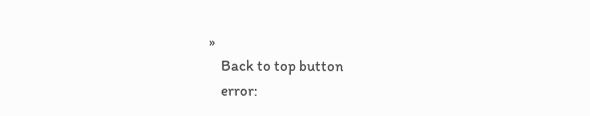»
    Back to top button
    error: